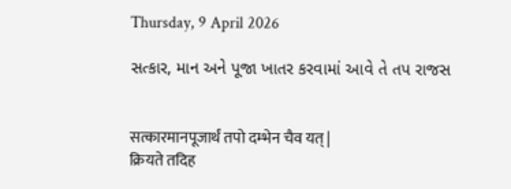Thursday, 9 April 2026

સત્કાર, માન અને પૂજા ખાતર કરવામાં આવે તે તપ રાજસ


सत्कारमानपूजार्थं तपो दम्भेन चैव यत् |
क्रियते तदिह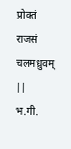प्रोक्तं राजसं चलमध्रुवम् ||
भ.गी.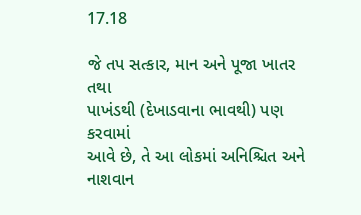17.18

જે તપ સત્કાર, માન અને પૂજા ખાતર તથા
પાખંડથી (દેખાડવાના ભાવથી) પણ કરવામાં
આવે છે, તે આ લોકમાં અનિશ્ચિત અને નાશવાન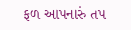ફળ આપનારું તપ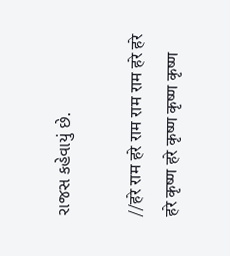રાજસ કહેવાયું છે.

//हरे राम हरे राम राम राम हरे हरे
हरे कृष्ण हरे कृष्ण कृष्ण कृष्ण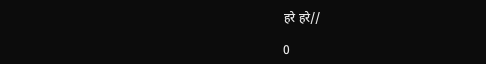हरे हरे//

0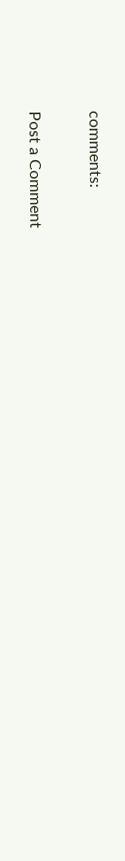comments:

Post a Comment